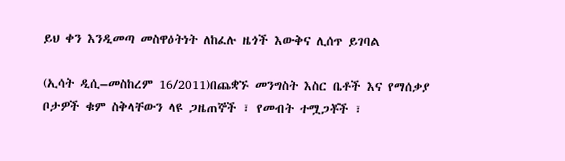ይህ ቀን እንዲመጣ መስዋዕትነት ለከፈሉ ዜጎች እውቅና ሊሰጥ ይገባል

(ኢሳት ዲሲ–መስከረም 16/2011)በጨቋኙ መንግስት እስር ቤቶች እና የማሰቃያ ቦታዎች ቁም ስቅላቸውን ላዩ ጋዜጠኞች ፣ የመብት ተሟጋቾች ፣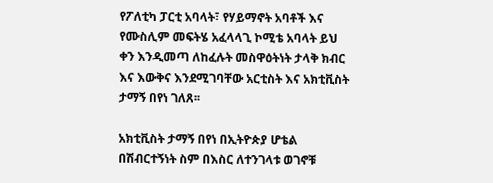የፖለቲካ ፓርቲ አባላት፣ የሃይማኖት አባቶች እና የሙስሊም መፍትሄ አፈላላጊ ኮሚቴ አባላት ይህ ቀን እንዲመጣ ለከፈሉት መስዋዕትነት ታላቅ ክብር እና እውቅና እንደሚገባቸው አርቲስት እና አክቲቪስት ታማኝ በየነ ገለጸ፡፡

አክቲቪስት ታማኝ በየነ በኢትዮጵያ ሆቴል በሽብርተኝነት ስም በእስር ለተንገላቱ ወገኖቹ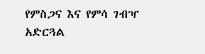የምስጋና እና የምሳ ገብዣ አድርጓል